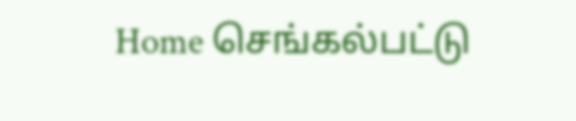Home செங்கல்பட்டு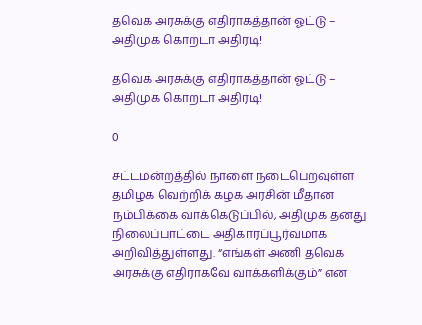தவெக அரசுக்கு எதிராகத்தான் ஓட்டு – அதிமுக கொறடா அதிரடி!

தவெக அரசுக்கு எதிராகத்தான் ஓட்டு – அதிமுக கொறடா அதிரடி!

0

சட்டமன்றத்தில் நாளை நடைபெறவுள்ள தமிழக வெற்றிக் கழக அரசின் மீதான நம்பிக்கை வாக்கெடுப்பில், அதிமுக தனது நிலைப்பாட்டை அதிகாரப்பூர்வமாக அறிவித்துள்ளது. “எங்கள் அணி தவெக அரசுக்கு எதிராகவே வாக்களிக்கும்” என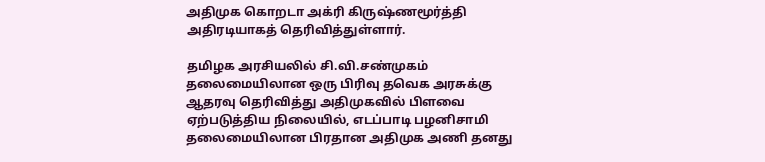அதிமுக கொறடா அக்ரி கிருஷ்ணமூர்த்தி அதிரடியாகத் தெரிவித்துள்ளார்.

தமிழக அரசியலில் சி.வி.சண்முகம் தலைமையிலான ஒரு பிரிவு தவெக அரசுக்கு ஆதரவு தெரிவித்து அதிமுகவில் பிளவை ஏற்படுத்திய நிலையில், எடப்பாடி பழனிசாமி தலைமையிலான பிரதான அதிமுக அணி தனது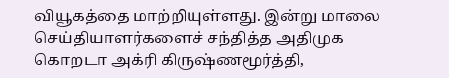வியூகத்தை மாற்றியுள்ளது. இன்று மாலை செய்தியாளர்களைச் சந்தித்த அதிமுக கொறடா அக்ரி கிருஷ்ணமூர்த்தி,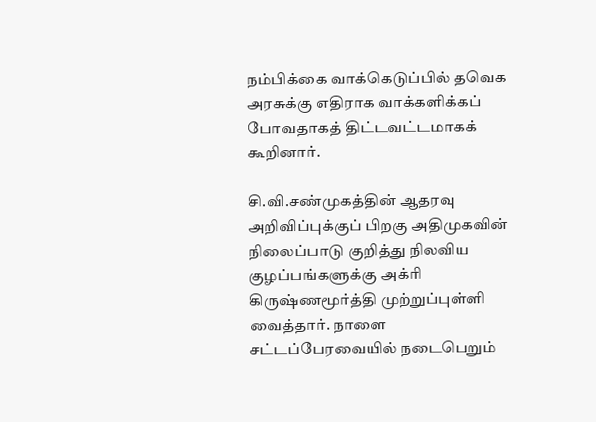நம்பிக்கை வாக்கெடுப்பில் தவெக அரசுக்கு எதிராக வாக்களிக்கப் போவதாகத் திட்டவட்டமாகக் கூறினார்.

சி.வி.சண்முகத்தின் ஆதரவு அறிவிப்புக்குப் பிறகு அதிமுகவின் நிலைப்பாடு குறித்து நிலவிய குழப்பங்களுக்கு அக்ரி கிருஷ்ணமூர்த்தி முற்றுப்புள்ளி வைத்தார். நாளை சட்டப்பேரவையில் நடைபெறும்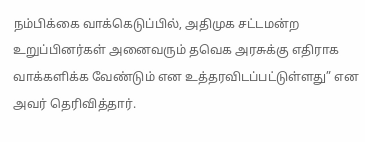நம்பிக்கை வாக்கெடுப்பில், அதிமுக சட்டமன்ற உறுப்பினர்கள் அனைவரும் தவெக அரசுக்கு எதிராக வாக்களிக்க வேண்டும் என உத்தரவிடப்பட்டுள்ளது” என அவர் தெரிவித்தார்.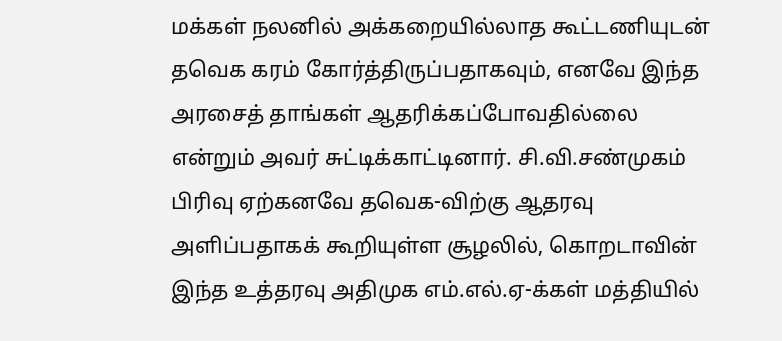மக்கள் நலனில் அக்கறையில்லாத கூட்டணியுடன் தவெக கரம் கோர்த்திருப்பதாகவும், எனவே இந்த அரசைத் தாங்கள் ஆதரிக்கப்போவதில்லை என்றும் அவர் சுட்டிக்காட்டினார். சி.வி.சண்முகம் பிரிவு ஏற்கனவே தவெக-விற்கு ஆதரவு அளிப்பதாகக் கூறியுள்ள சூழலில், கொறடாவின் இந்த உத்தரவு அதிமுக எம்.எல்.ஏ-க்கள் மத்தியில்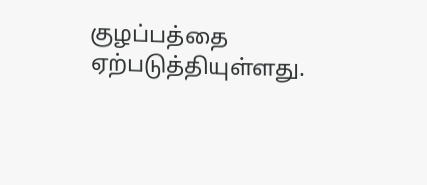குழப்பத்தை ஏற்படுத்தியுள்ளது.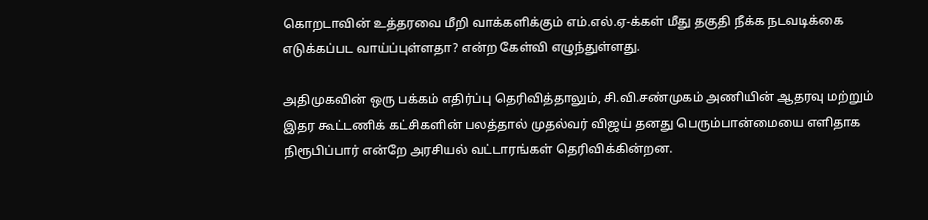கொறடாவின் உத்தரவை மீறி வாக்களிக்கும் எம்.எல்.ஏ-க்கள் மீது தகுதி நீக்க நடவடிக்கை எடுக்கப்பட வாய்ப்புள்ளதா? என்ற கேள்வி எழுந்துள்ளது.

அதிமுகவின் ஒரு பக்கம் எதிர்ப்பு தெரிவித்தாலும், சி.வி.சண்முகம் அணியின் ஆதரவு மற்றும் இதர கூட்டணிக் கட்சிகளின் பலத்தால் முதல்வர் விஜய் தனது பெரும்பான்மையை எளிதாக நிரூபிப்பார் என்றே அரசியல் வட்டாரங்கள் தெரிவிக்கின்றன.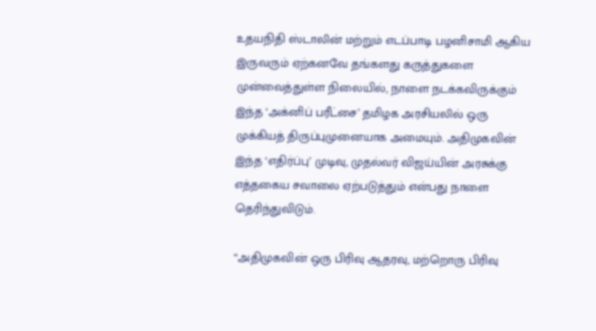உதயநிதி ஸ்டாலின் மற்றும் எடப்பாடி பழனிசாமி ஆகிய இருவரும் ஏற்கனவே தங்களது கருத்துகளை முன்வைத்துள்ள நிலையில், நாளை நடக்கவிருக்கும் இந்த ‘அக்னிப் பரீட்சை’ தமிழக அரசியலில் ஒரு முக்கியத் திருப்புமுனையாக அமையும். அதிமுகவின் இந்த ‘எதிர்ப்பு’ முடிவு, முதல்வர் விஜய்யின் அரசுக்கு எத்தகைய சவாலை ஏற்படுத்தும் என்பது நாளை தெரிந்துவிடும்.

“அதிமுகவின் ஒரு பிரிவு ஆதரவு, மற்றொரு பிரிவு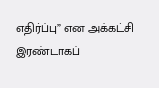எதிர்ப்பு” என அக்கட்சி இரண்டாகப்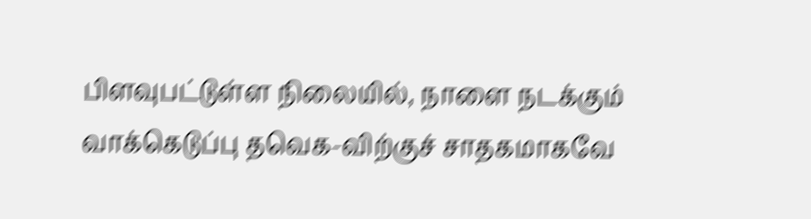பிளவுபட்டுள்ள நிலையில், நாளை நடக்கும் வாக்கெடுப்பு தவெக-விற்குச் சாதகமாகவே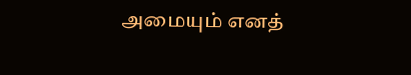அமையும் எனத்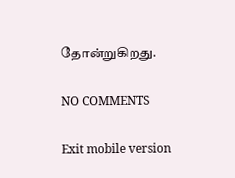தோன்றுகிறது.

NO COMMENTS

Exit mobile version